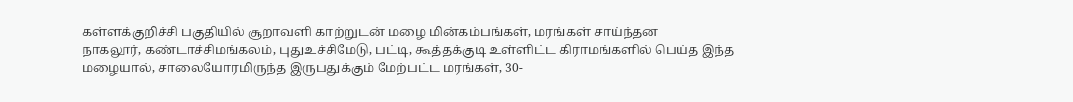கள்ளக்குறிச்சி பகுதியில் சூறாவளி காற்றுடன் மழை மின்கம்பங்கள், மரங்கள் சாய்ந்தன
நாகலூர், கண்டாச்சிமங்கலம், புதுஉச்சிமேடு, பட்டி, கூத்தக்குடி உள்ளிட்ட கிராமங்களில் பெய்த இந்த மழையால், சாலையோரமிருந்த இருபதுக்கும் மேற்பட்ட மரங்கள், 30-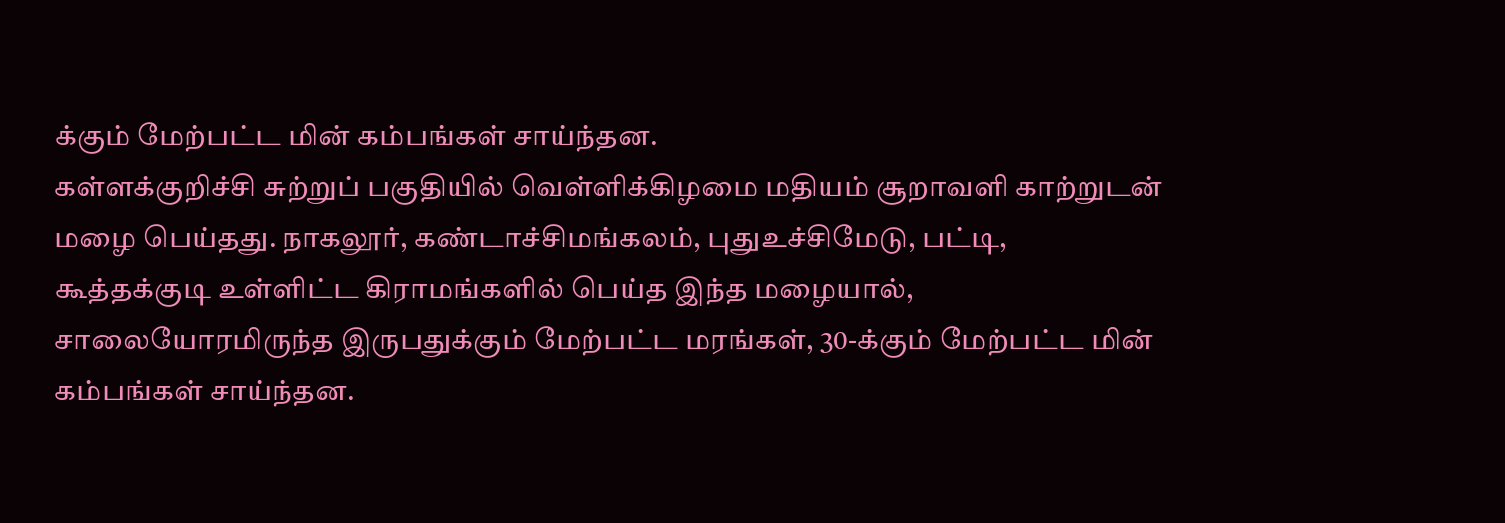க்கும் மேற்பட்ட மின் கம்பங்கள் சாய்ந்தன.
கள்ளக்குறிச்சி சுற்றுப் பகுதியில் வெள்ளிக்கிழமை மதியம் சூறாவளி காற்றுடன் மழை பெய்தது. நாகலூர், கண்டாச்சிமங்கலம், புதுஉச்சிமேடு, பட்டி, கூத்தக்குடி உள்ளிட்ட கிராமங்களில் பெய்த இந்த மழையால், சாலையோரமிருந்த இருபதுக்கும் மேற்பட்ட மரங்கள், 30-க்கும் மேற்பட்ட மின் கம்பங்கள் சாய்ந்தன.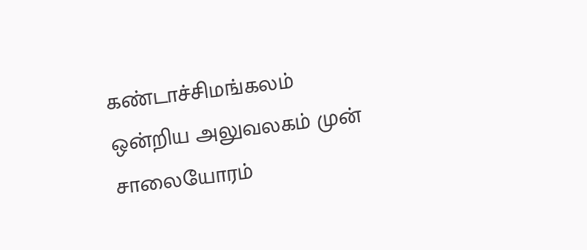கண்டாச்சிமங்கலம் ஒன்றிய அலுவலகம் முன் சாலையோரம்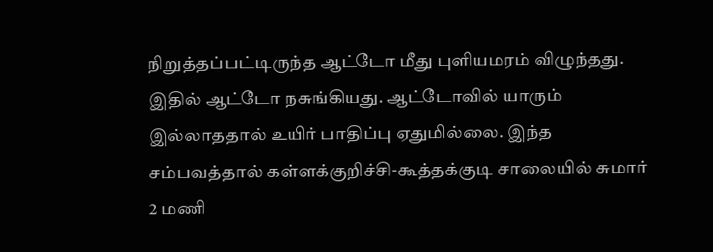நிறுத்தப்பட்டிருந்த ஆட்டோ மீது புளியமரம் விழுந்தது. இதில் ஆட்டோ நசுங்கியது. ஆட்டோவில் யாரும் இல்லாததால் உயிர் பாதிப்பு ஏதுமில்லை. இந்த சம்பவத்தால் கள்ளக்குறிச்சி-கூத்தக்குடி சாலையில் சுமார் 2 மணி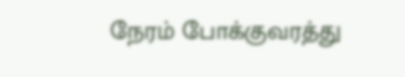நேரம் போக்குவரத்து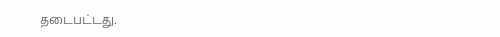தடைபட்டது.